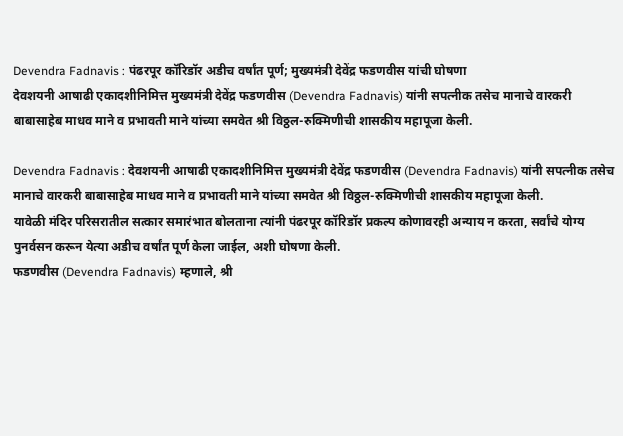Devendra Fadnavis : पंढरपूर कॉरिडॉर अडीच वर्षांत पूर्ण; मुख्यमंत्री देवेंद्र फडणवीस यांची घोषणा
देवशयनी आषाढी एकादशीनिमित्त मुख्यमंत्री देवेंद्र फडणवीस (Devendra Fadnavis) यांनी सपत्नीक तसेच मानाचे वारकरी बाबासाहेब माधव माने व प्रभावती माने यांच्या समवेत श्री विठ्ठल-रुक्मिणीची शासकीय महापूजा केली.

Devendra Fadnavis : देवशयनी आषाढी एकादशीनिमित्त मुख्यमंत्री देवेंद्र फडणवीस (Devendra Fadnavis) यांनी सपत्नीक तसेच मानाचे वारकरी बाबासाहेब माधव माने व प्रभावती माने यांच्या समवेत श्री विठ्ठल-रुक्मिणीची शासकीय महापूजा केली.
यावेळी मंदिर परिसरातील सत्कार समारंभात बोलताना त्यांनी पंढरपूर कॉरिडॉर प्रकल्प कोणावरही अन्याय न करता, सर्वांचे योग्य पुनर्वसन करून येत्या अडीच वर्षांत पूर्ण केला जाईल, अशी घोषणा केली.
फडणवीस (Devendra Fadnavis) म्हणाले, श्री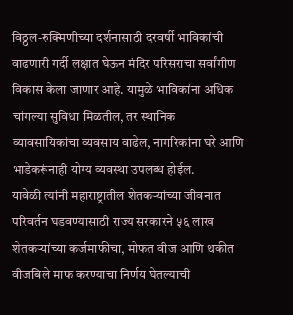विठ्ठल-रुक्मिणीच्या दर्शनासाठी दरवर्षी भाविकांची वाढणारी गर्दी लक्षात घेऊन मंदिर परिसराचा सर्वांगीण विकास केला जाणार आहे. यामुळे भाविकांना अधिक चांगल्या सुविधा मिळतील, तर स्थानिक व्यावसायिकांचा व्यवसाय वाढेल, नागरिकांना घरे आणि भाडेकरूंनाही योग्य व्यवस्था उपलब्ध होईल.
यावेळी त्यांनी महाराष्ट्रातील शेतकऱ्यांच्या जीवनात परिवर्तन घडवण्यासाठी राज्य सरकारने ५६ लाख शेतकऱ्यांच्या कर्जमाफीचा, मोफत वीज आणि थकीत वीजबिले माफ करण्याचा निर्णय घेतल्याची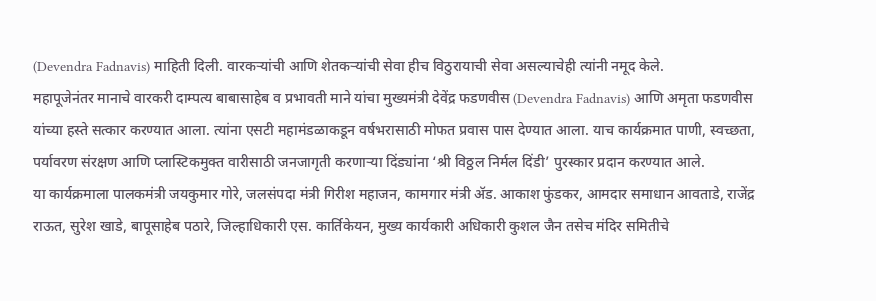(Devendra Fadnavis) माहिती दिली. वारकऱ्यांची आणि शेतकऱ्यांची सेवा हीच विठुरायाची सेवा असल्याचेही त्यांनी नमूद केले.
महापूजेनंतर मानाचे वारकरी दाम्पत्य बाबासाहेब व प्रभावती माने यांचा मुख्यमंत्री देवेंद्र फडणवीस (Devendra Fadnavis) आणि अमृता फडणवीस यांच्या हस्ते सत्कार करण्यात आला. त्यांना एसटी महामंडळाकडून वर्षभरासाठी मोफत प्रवास पास देण्यात आला. याच कार्यक्रमात पाणी, स्वच्छता, पर्यावरण संरक्षण आणि प्लास्टिकमुक्त वारीसाठी जनजागृती करणाऱ्या दिंड्यांना ‘श्री विठ्ठल निर्मल दिंडी’ पुरस्कार प्रदान करण्यात आले.
या कार्यक्रमाला पालकमंत्री जयकुमार गोरे, जलसंपदा मंत्री गिरीश महाजन, कामगार मंत्री ॲड. आकाश फुंडकर, आमदार समाधान आवताडे, राजेंद्र राऊत, सुरेश खाडे, बापूसाहेब पठारे, जिल्हाधिकारी एस. कार्तिकेयन, मुख्य कार्यकारी अधिकारी कुशल जैन तसेच मंदिर समितीचे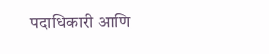पदाधिकारी आणि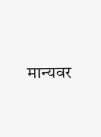मान्यवर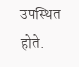उपस्थित होते.